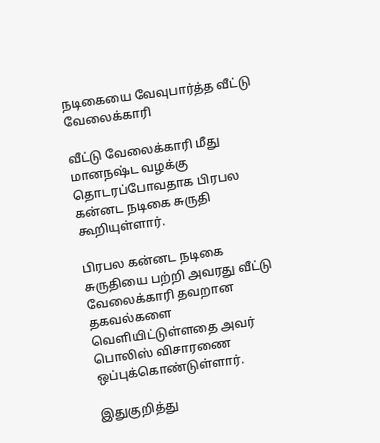நடிகையை வேவுபார்த்த வீட்டு வேலைக்காரி

வீட்டு வேலைக்காரி மீது மானநஷ்ட வழக்கு தொடரப்போவதாக பிரபல கன்னட நடிகை சுருதி கூறியுள்ளார்.

பிரபல கன்னட நடிகை சுருதியை பற்றி அவரது வீட்டு வேலைக்காரி தவறான தகவல்களை வெளியிட்டுள்ளதை அவர் பொலிஸ் விசாரணை ஒப்புக்கொண்டுள்ளார்.

இதுகுறித்து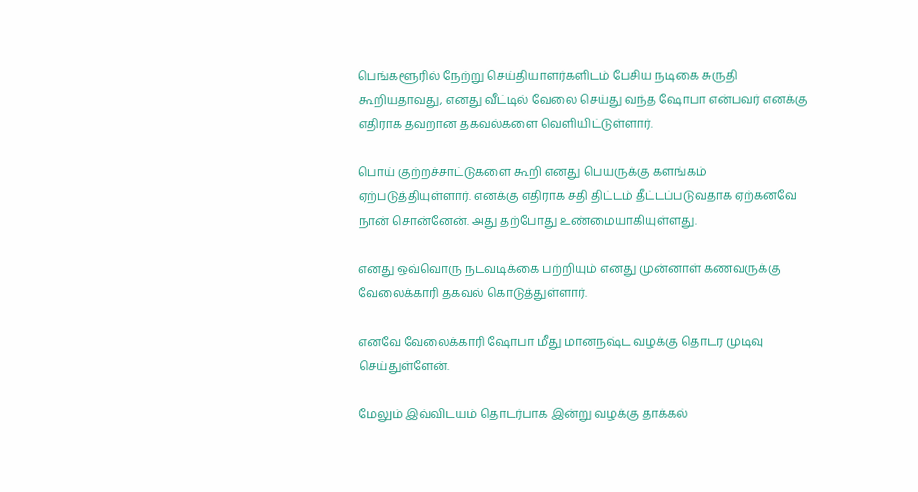பெங்களூரில் நேற்று செய்தியாளர்களிடம் பேசிய நடிகை சுருதி கூறியதாவது, எனது வீட்டில் வேலை செய்து வந்த ஷோபா என்பவர் எனக்கு எதிராக தவறான தகவல்களை வெளியிட்டுள்ளார்.

பொய் குற்றச்சாட்டுகளை கூறி எனது பெயருக்கு களங்கம் ஏற்படுத்தியுள்ளார். எனக்கு எதிராக சதி திட்டம் தீட்டப்படுவதாக ஏற்கனவே நான் சொன்னேன். அது தற்போது உண்மையாகியுள்ளது.

எனது ஒவ்வொரு நடவடிக்கை பற்றியும் எனது முன்னாள் கணவருக்கு வேலைக்காரி தகவல் கொடுத்துள்ளார்.

எனவே வேலைக்காரி ஷோபா மீது மானநஷ்ட வழக்கு தொடர முடிவு செய்துள்ளேன்.

மேலும் இவ்விடயம் தொடர்பாக இன்று வழக்கு தாக்கல்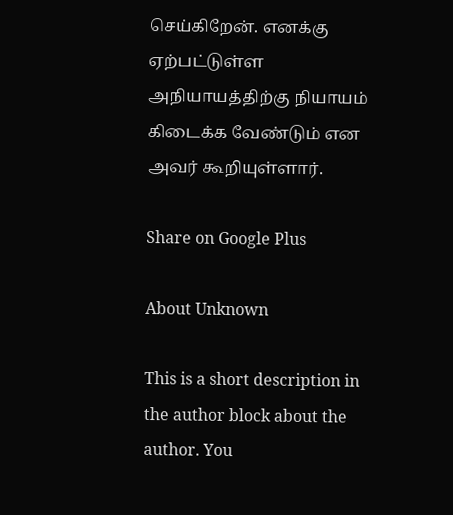செய்கிறேன். எனக்கு ஏற்பட்டுள்ள அநியாயத்திற்கு நியாயம் கிடைக்க வேண்டும் என அவர் கூறியுள்ளார்.

Share on Google Plus

About Unknown

This is a short description in the author block about the author. You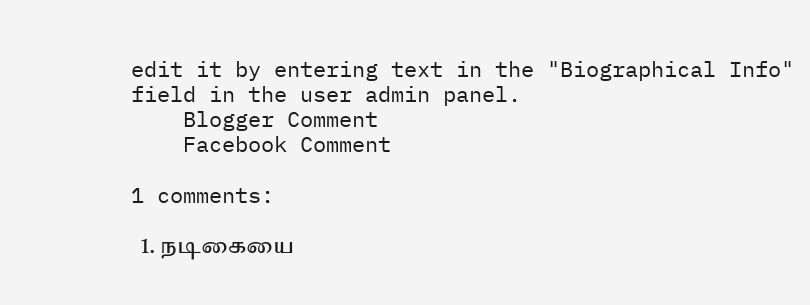edit it by entering text in the "Biographical Info" field in the user admin panel.
    Blogger Comment
    Facebook Comment

1 comments:

  1. நடிகையை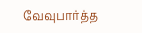வேவுபார்த்த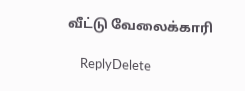வீட்டு வேலைக்காரி

    ReplyDelete